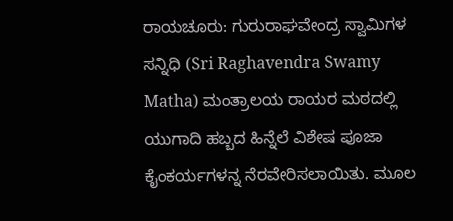ರಾಯಚೂರು: ಗುರುರಾಘವೇಂದ್ರ ಸ್ವಾಮಿಗಳ ಸನ್ನಿಧಿ (Sri Raghavendra Swamy Matha) ಮಂತ್ರಾಲಯ ರಾಯರ ಮಠದಲ್ಲಿ ಯುಗಾದಿ ಹಬ್ಬದ ಹಿನ್ನೆಲೆ ವಿಶೇಷ ಪೂಜಾ ಕೈಂಕರ್ಯಗಳನ್ನ ನೆರವೇರಿಸಲಾಯಿತು. ಮೂಲ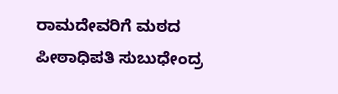ರಾಮದೇವರಿಗೆ ಮಠದ ಪೀಠಾಧಿಪತಿ ಸುಬುಧೇಂದ್ರ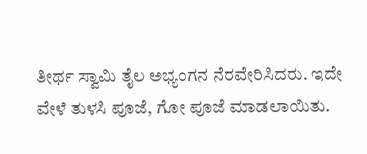ತೀರ್ಥ ಸ್ವಾಮಿ ತೈಲ ಅಭ್ಯಂಗನ ನೆರವೇರಿಸಿದರು. ಇದೇ ವೇಳೆ ತುಳಸಿ ಪೂಜೆ, ಗೋ ಪೂಜೆ ಮಾಡಲಾಯಿತು.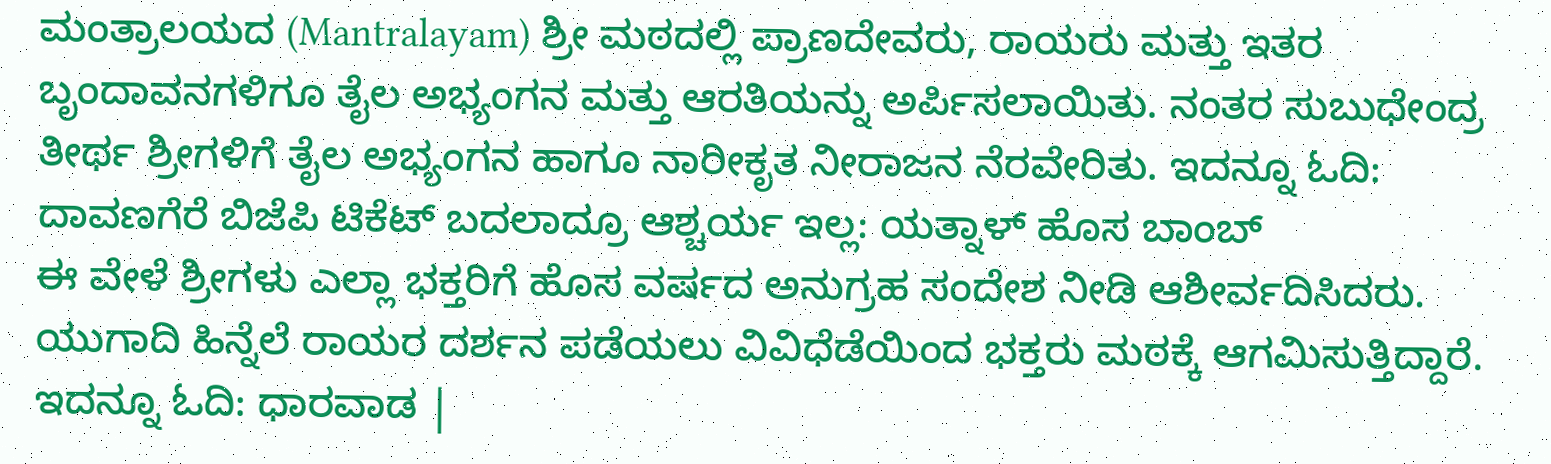ಮಂತ್ರಾಲಯದ (Mantralayam) ಶ್ರೀ ಮಠದಲ್ಲಿ ಪ್ರಾಣದೇವರು, ರಾಯರು ಮತ್ತು ಇತರ ಬೃಂದಾವನಗಳಿಗೂ ತೈಲ ಅಭ್ಯಂಗನ ಮತ್ತು ಆರತಿಯನ್ನು ಅರ್ಪಿಸಲಾಯಿತು. ನಂತರ ಸುಬುಧೇಂದ್ರ ತೀರ್ಥ ಶ್ರೀಗಳಿಗೆ ತೈಲ ಅಭ್ಯಂಗನ ಹಾಗೂ ನಾರೀಕೃತ ನೀರಾಜನ ನೆರವೇರಿತು. ಇದನ್ನೂ ಓದಿ: ದಾವಣಗೆರೆ ಬಿಜೆಪಿ ಟಿಕೆಟ್ ಬದಲಾದ್ರೂ ಆಶ್ಚರ್ಯ ಇಲ್ಲ: ಯತ್ನಾಳ್ ಹೊಸ ಬಾಂಬ್
ಈ ವೇಳೆ ಶ್ರೀಗಳು ಎಲ್ಲಾ ಭಕ್ತರಿಗೆ ಹೊಸ ವರ್ಷದ ಅನುಗ್ರಹ ಸಂದೇಶ ನೀಡಿ ಆಶೀರ್ವದಿಸಿದರು. ಯುಗಾದಿ ಹಿನ್ನೆಲೆ ರಾಯರ ದರ್ಶನ ಪಡೆಯಲು ವಿವಿಧೆಡೆಯಿಂದ ಭಕ್ತರು ಮಠಕ್ಕೆ ಆಗಮಿಸುತ್ತಿದ್ದಾರೆ. ಇದನ್ನೂ ಓದಿ: ಧಾರವಾಡ |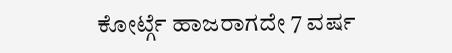ಕೋರ್ಟ್ಗೆ ಹಾಜರಾಗದೇ 7 ವರ್ಷ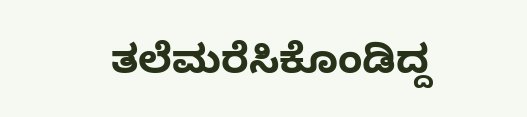ತಲೆಮರೆಸಿಕೊಂಡಿದ್ದ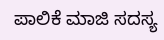ಪಾಲಿಕೆ ಮಾಜಿ ಸದಸ್ಯ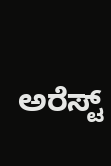ಅರೆಸ್ಟ್